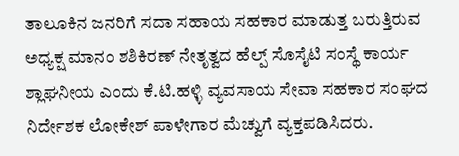ತಾಲೂಕಿನ ಜನರಿಗೆ ಸದಾ ಸಹಾಯ ಸಹಕಾರ ಮಾಡುತ್ತ ಬರುತ್ತಿರುವ ಅಧ್ಯಕ್ಷ ಮಾನಂ ಶಶಿಕಿರಣ್ ನೇತೃತ್ವದ ಹೆಲ್ಪ್ ಸೊಸೈಟಿ ಸಂಸ್ಥೆ ಕಾರ್ಯ ಶ್ಲಾಘನೀಯ ಎಂದು ಕೆ.ಟಿ.ಹಳ್ಳಿ ವ್ಯವಸಾಯ ಸೇವಾ ಸಹಕಾರ ಸಂಘದ ನಿರ್ದೇಶಕ ಲೋಕೇಶ್ ಪಾಳೇಗಾರ ಮೆಚ್ವುಗೆ ವ್ಯಕ್ತಪಡಿಸಿದರು.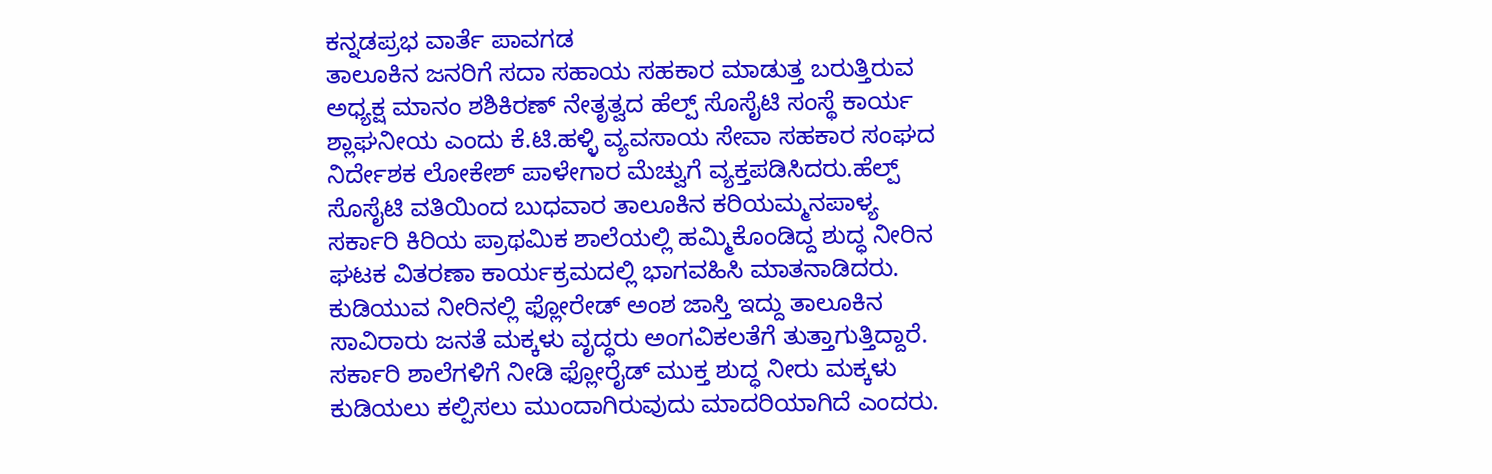ಕನ್ನಡಪ್ರಭ ವಾರ್ತೆ ಪಾವಗಡ
ತಾಲೂಕಿನ ಜನರಿಗೆ ಸದಾ ಸಹಾಯ ಸಹಕಾರ ಮಾಡುತ್ತ ಬರುತ್ತಿರುವ ಅಧ್ಯಕ್ಷ ಮಾನಂ ಶಶಿಕಿರಣ್ ನೇತೃತ್ವದ ಹೆಲ್ಪ್ ಸೊಸೈಟಿ ಸಂಸ್ಥೆ ಕಾರ್ಯ ಶ್ಲಾಘನೀಯ ಎಂದು ಕೆ.ಟಿ.ಹಳ್ಳಿ ವ್ಯವಸಾಯ ಸೇವಾ ಸಹಕಾರ ಸಂಘದ ನಿರ್ದೇಶಕ ಲೋಕೇಶ್ ಪಾಳೇಗಾರ ಮೆಚ್ವುಗೆ ವ್ಯಕ್ತಪಡಿಸಿದರು.ಹೆಲ್ಪ್ ಸೊಸೈಟಿ ವತಿಯಿಂದ ಬುಧವಾರ ತಾಲೂಕಿನ ಕರಿಯಮ್ಮನಪಾಳ್ಯ ಸರ್ಕಾರಿ ಕಿರಿಯ ಪ್ರಾಥಮಿಕ ಶಾಲೆಯಲ್ಲಿ ಹಮ್ಮಿಕೊಂಡಿದ್ದ ಶುದ್ಧ ನೀರಿನ ಘಟಕ ವಿತರಣಾ ಕಾರ್ಯಕ್ರಮದಲ್ಲಿ ಭಾಗವಹಿಸಿ ಮಾತನಾಡಿದರು. ಕುಡಿಯುವ ನೀರಿನಲ್ಲಿ ಫ್ಲೋರೇಡ್ ಅಂಶ ಜಾಸ್ತಿ ಇದ್ದು ತಾಲೂಕಿನ ಸಾವಿರಾರು ಜನತೆ ಮಕ್ಕಳು ವೃದ್ಧರು ಅಂಗವಿಕಲತೆಗೆ ತುತ್ತಾಗುತ್ತಿದ್ದಾರೆ. ಸರ್ಕಾರಿ ಶಾಲೆಗಳಿಗೆ ನೀಡಿ ಫ್ಲೋರೈಡ್ ಮುಕ್ತ ಶುದ್ಧ ನೀರು ಮಕ್ಕಳು ಕುಡಿಯಲು ಕಲ್ಪಿಸಲು ಮುಂದಾಗಿರುವುದು ಮಾದರಿಯಾಗಿದೆ ಎಂದರು.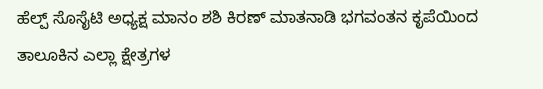ಹೆಲ್ಪ್ ಸೊಸೈಟಿ ಅಧ್ಯಕ್ಷ ಮಾನಂ ಶಶಿ ಕಿರಣ್ ಮಾತನಾಡಿ ಭಗವಂತನ ಕೃಪೆಯಿಂದ ತಾಲೂಕಿನ ಎಲ್ಲಾ ಕ್ಷೇತ್ರಗಳ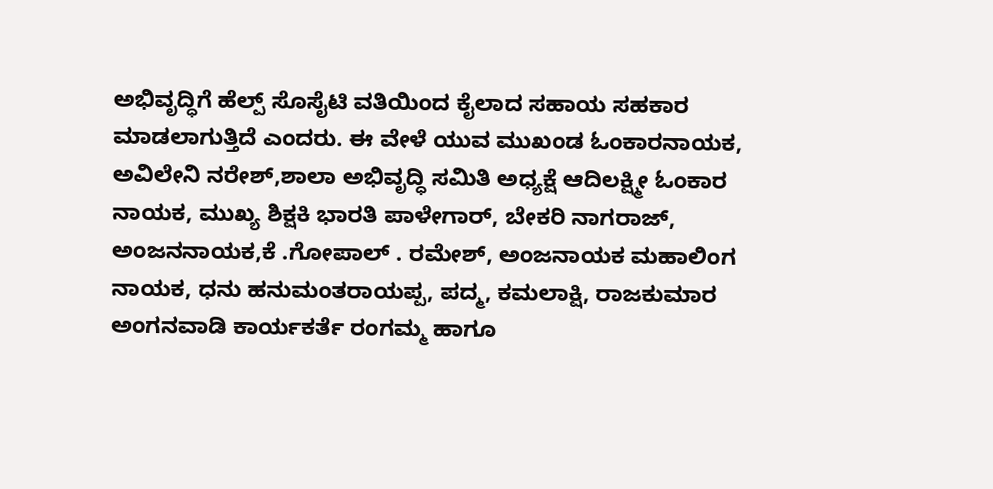ಅಭಿವೃದ್ಧಿಗೆ ಹೆಲ್ಪ್ ಸೊಸೈಟಿ ವತಿಯಿಂದ ಕೈಲಾದ ಸಹಾಯ ಸಹಕಾರ ಮಾಡಲಾಗುತ್ತಿದೆ ಎಂದರು. ಈ ವೇಳೆ ಯುವ ಮುಖಂಡ ಓಂಕಾರನಾಯಕ, ಅವಿಲೇನಿ ನರೇಶ್,ಶಾಲಾ ಅಭಿವೃದ್ಧಿ ಸಮಿತಿ ಅಧ್ಯಕ್ಷೆ ಆದಿಲಕ್ಷ್ಮೀ ಓಂಕಾರ ನಾಯಕ, ಮುಖ್ಯ ಶಿಕ್ಷಕಿ ಭಾರತಿ ಪಾಳೇಗಾರ್, ಬೇಕರಿ ನಾಗರಾಜ್, ಅಂಜನನಾಯಕ,ಕೆ .ಗೋಪಾಲ್ . ರಮೇಶ್, ಅಂಜನಾಯಕ ಮಹಾಲಿಂಗ ನಾಯಕ, ಧನು ಹನುಮಂತರಾಯಪ್ಪ, ಪದ್ಮ, ಕಮಲಾಕ್ಷಿ, ರಾಜಕುಮಾರ ಅಂಗನವಾಡಿ ಕಾರ್ಯಕರ್ತೆ ರಂಗಮ್ಮ ಹಾಗೂ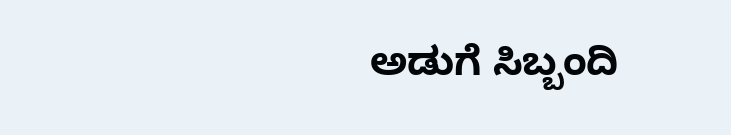ಅಡುಗೆ ಸಿಬ್ಬಂದಿ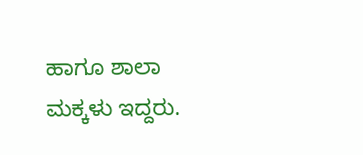ಹಾಗೂ ಶಾಲಾ ಮಕ್ಕಳು ಇದ್ದರು.